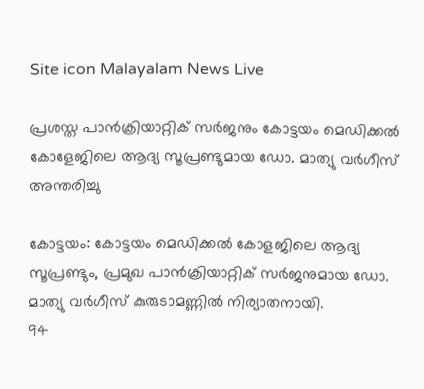Site icon Malayalam News Live

പ്രശസ്ത പാൻക്രിയാറ്റിക് സർജനും കോട്ടയം മെഡിക്കൽ കോളേജിലെ ആദ്യ സൂപ്രണ്ടുമായ ഡോ. മാത്യു വർഗീസ് അന്തരിച്ചു

കോട്ടയം: കോട്ടയം മെഡിക്കൽ കോളജിലെ ആദ്യ സൂപ്രണ്ടും, പ്രമുഖ പാൻക്രിയാറ്റിക് സർജനുമായ ഡോ. മാത്യു വർഗീസ് കുരുടാമണ്ണിൽ നിര്യാതനായി.
94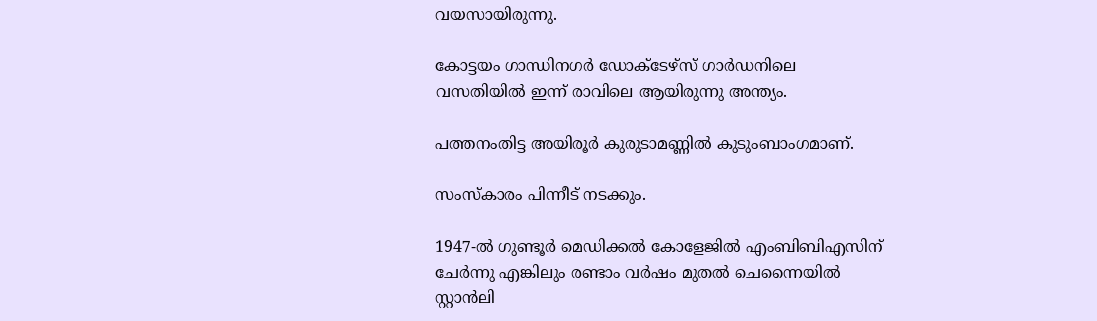വയസായിരുന്നു.

കോട്ടയം ഗാന്ധിനഗർ ഡോക്ടേഴ്സ് ഗാർഡനിലെ വസതിയിൽ ഇന്ന് രാവിലെ ആയിരുന്നു അന്ത്യം.

പത്തനംതിട്ട അയിരൂർ കുരുടാമണ്ണിൽ കുടുംബാംഗമാണ്.

സംസ്കാരം പിന്നീട് നടക്കും.

1947-ൽ ഗുണ്ടൂർ മെഡിക്കൽ കോളേജിൽ എംബിബിഎസിന് ചേർന്നു എങ്കിലും രണ്ടാം വർഷം മുതൽ ചെന്നൈയിൽ സ്റ്റാൻലി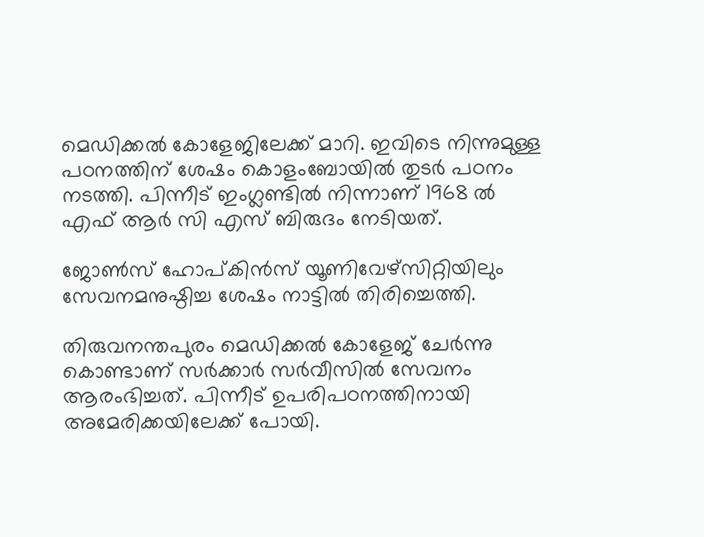മെഡിക്കൽ കോളേജിലേക്ക് മാറി. ഇവിടെ നിന്നുമുള്ള പഠനത്തിന് ശേഷം കൊളംബോയിൽ തുടർ പഠനം നടത്തി. പിന്നീട് ഇംഗ്ലണ്ടിൽ നിന്നാണ് 1968 ൽ എഫ് ആർ സി എസ് ബിരുദം നേടിയത്.

ജോൺസ് ഹോപ്കിൻസ് യൂണിവേഴ്സിറ്റിയിലും സേവനമനുഷ്ഠിച്ച ശേഷം നാട്ടിൽ തിരിച്ചെത്തി.

തിരുവനന്തപുരം മെഡിക്കൽ കോളേജ് ചേർന്നു കൊണ്ടാണ് സർക്കാർ സർവീസിൽ സേവനം ആരംഭിച്ചത്. പിന്നീട് ഉപരിപഠനത്തിനായി അമേരിക്കയിലേക്ക് പോയി.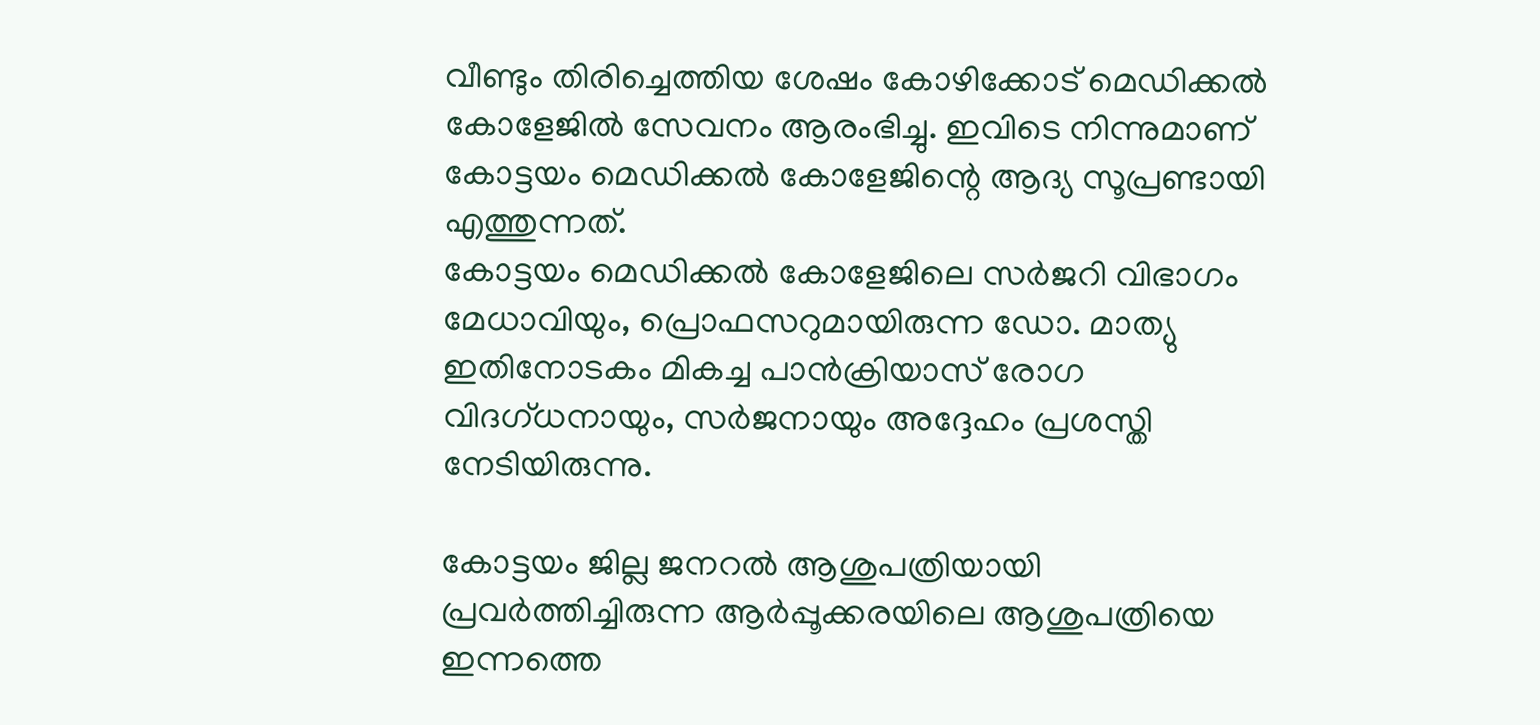വീണ്ടും തിരിച്ചെത്തിയ ശേഷം കോഴിക്കോട് മെഡിക്കൽ കോളേജിൽ സേവനം ആരംഭിച്ചു. ഇവിടെ നിന്നുമാണ് കോട്ടയം മെഡിക്കൽ കോളേജിന്റെ ആദ്യ സൂപ്രണ്ടായി എത്തുന്നത്.
കോട്ടയം മെഡിക്കൽ കോളേജിലെ സർജറി വിഭാഗം മേധാവിയും, പ്രൊഫസറുമായിരുന്ന ഡോ. മാത്യു ഇതിനോടകം മികച്ച പാൻക്രിയാസ് രോഗ വിദഗ്ധനായും, സർജനായും അദ്ദേഹം പ്രശസ്തി നേടിയിരുന്നു.

കോട്ടയം ജില്ല ജനറൽ ആശുപത്രിയായി പ്രവർത്തിച്ചിരുന്ന ആർപ്പൂക്കരയിലെ ആശുപത്രിയെ ഇന്നത്തെ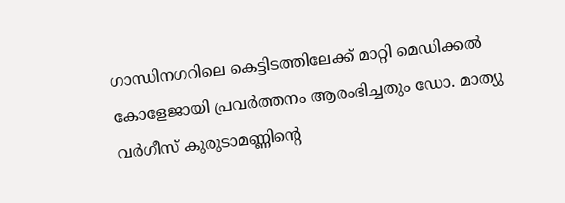ഗാന്ധിനഗറിലെ കെട്ടിടത്തിലേക്ക് മാറ്റി മെഡിക്കൽ കോളേജായി പ്രവർത്തനം ആരംഭിച്ചതും ഡോ. മാത്യു വർഗീസ് കുരുടാമണ്ണിൻ്റെ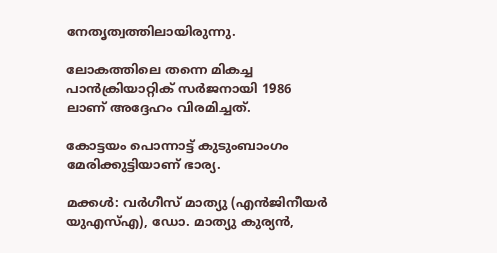നേതൃത്വത്തിലായിരുന്നു.

ലോകത്തിലെ തന്നെ മികച്ച പാൻക്രിയാറ്റിക് സർജനായി 1986 ലാണ് അദ്ദേഹം വിരമിച്ചത്.

കോട്ടയം പൊന്നാട്ട് കുടുംബാംഗം മേരിക്കുട്ടിയാണ് ഭാര്യ.

മക്കൾ: വർഗീസ് മാത്യു (എൻജിനീയർ യുഎസ്എ), ഡോ. മാത്യു കുര്യൻ,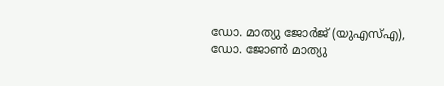ഡോ. മാത്യു ജോർജ് (യുഎസ്എ), ഡോ. ജോൺ മാത്യു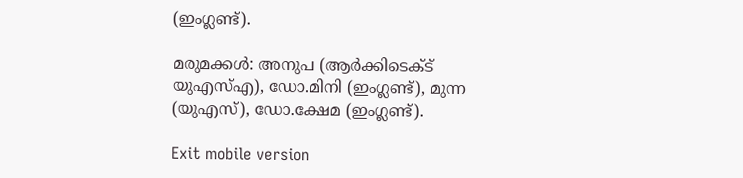(ഇംഗ്ലണ്ട്).

മരുമക്കൾ: അനുപ (ആർക്കിടെക്ട് യുഎസ്എ), ഡോ.മിനി (ഇംഗ്ലണ്ട്), മുന്ന (യുഎസ്), ഡോ.ക്ഷേമ (ഇംഗ്ലണ്ട്).

Exit mobile version